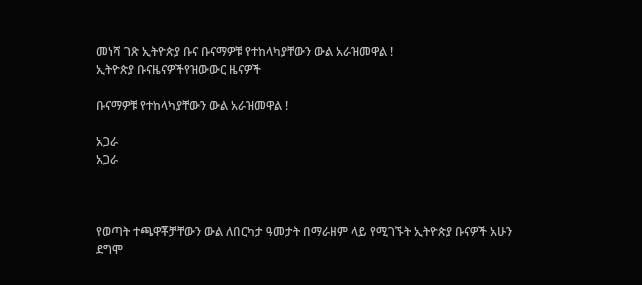መነሻ ገጽ ኢትዮጵያ ቡና ቡናማዎቹ የተከላካያቸውን ውል አራዝመዋል !
ኢትዮጵያ ቡናዜናዎችየዝውውር ዜናዎች

ቡናማዎቹ የተከላካያቸውን ውል አራዝመዋል !

አጋራ
አጋራ



የወጣት ተጫዋቾቻቸውን ውል ለበርካታ ዓመታት በማራዘም ላይ የሚገኙት ኢትዮጵያ ቡናዎች አሁን ደግሞ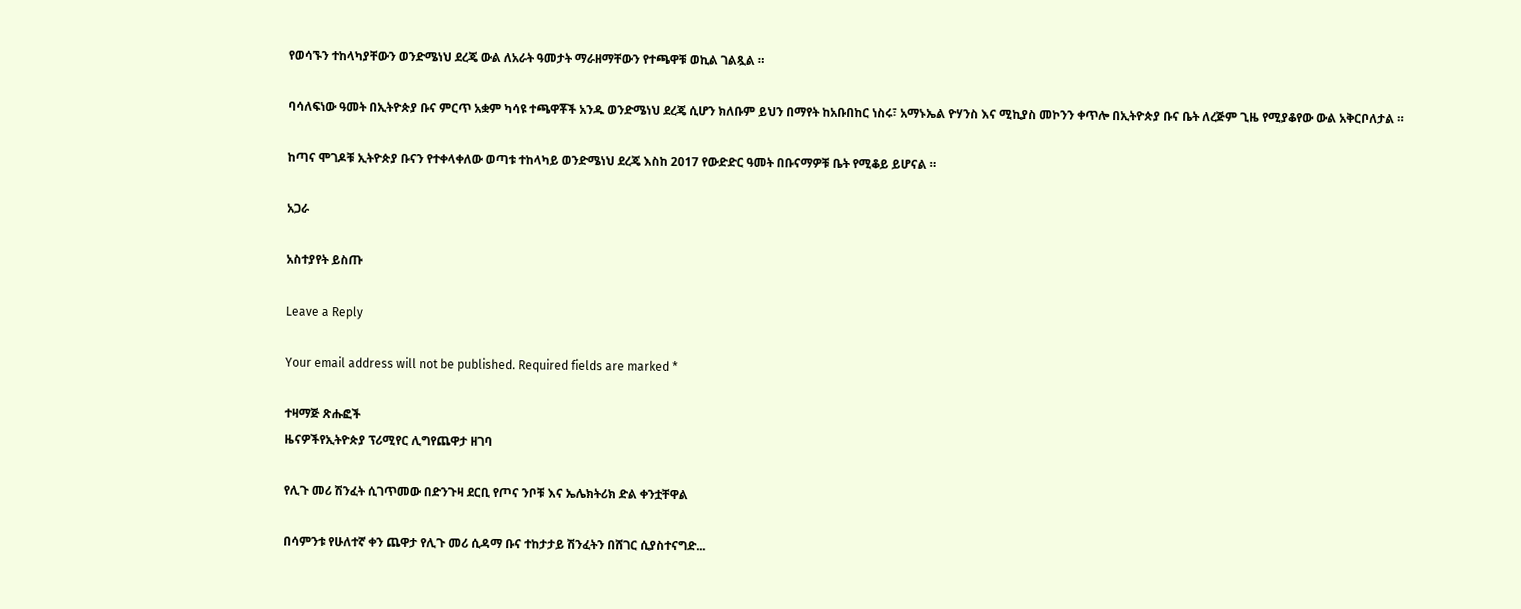የወሳኙን ተከላካያቸውን ወንድሜነህ ደረጄ ውል ለአራት ዓመታት ማራዘማቸውን የተጫዋቹ ወኪል ገልጿል ።

ባሳለፍነው ዓመት በኢትዮጵያ ቡና ምርጥ አቋም ካሳዩ ተጫዋቾች አንዱ ወንድሜነህ ደረጄ ሲሆን ክለቡም ይህን በማየት ከአቡበከር ነስሩ፣ አማኑኤል ዮሃንስ እና ሚኪያስ መኮንን ቀጥሎ በኢትዮጵያ ቡና ቤት ለረጅም ጊዜ የሚያቆየው ውል አቅርቦለታል ።

ከጣና ሞገዶቹ ኢትዮጵያ ቡናን የተቀላቀለው ወጣቱ ተከላካይ ወንድሜነህ ደረጄ እስከ 2017 የውድድር ዓመት በቡናማዎቹ ቤት የሚቆይ ይሆናል ።

አጋራ

አስተያየት ይስጡ

Leave a Reply

Your email address will not be published. Required fields are marked *

ተዛማጅ ጽሑፎች
ዜናዎችየኢትዮጵያ ፕሪሚየር ሊግየጨዋታ ዘገባ

የሊጉ መሪ ሽንፈት ሲገጥመው በድንጉዛ ደርቢ የጦና ንቦቹ እና ኤሌክትሪክ ድል ቀንቷቸዋል

በሳምንቱ የሁለተኛ ቀን ጨዋታ የሊጉ መሪ ሲዳማ ቡና ተከታታይ ሽንፈትን በሸገር ሲያስተናግድ...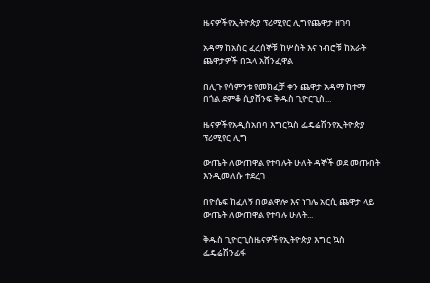ዜናዎችየኢትዮጵያ ፕሪሚየር ሊግየጨዋታ ዘገባ

አዳማ ከአስር ፈረሰኞቹ ከሦስት እና ነብሮቹ ከአራት ጨዋታዎች በኋላ አሸንፈዋል

በሊጉ የሳምንቱ የመክፈቻ ቀን ጨዋታ አዳማ ከተማ በጎል ደምቆ ሲያሸንፍ ቅዱስ ጊዮርጊስ...

ዜናዎችየአዲስአበባ እግርኳስ ፌዴሬሽንየኢትዮጵያ ፕሪሚየር ሊግ

ውጤት ለውጠዋል የተባሉት ሁለት ዳኞች ወደ መጡበት እንዲመለሱ ተደረገ

በዮሴፍ ከፈለኝ በወልዋሎ እና ነገሌ አርሲ ጨዋታ ላይ ውጤት ለውጠዋል የተባሉ ሁለት...

ቅዱስ ጊዮርጊስዜናዎችየኢትዮጵያ እግር ኳስ ፌዴሬሽንፊፋ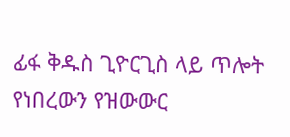ፊፋ ቅዱስ ጊዮርጊስ ላይ ጥሎት የነበረውን የዝውውር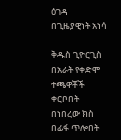ዕገዳ በጊዜያዊነት አነሳ

ቅዱስ ጊዮርጊስ በአራት የቀድሞ ተጫዋቾች ቀርቦበት በነበረው ክስ በፊፋ ጥሎበት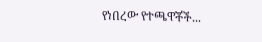የነበረው የተጫዋቾች...